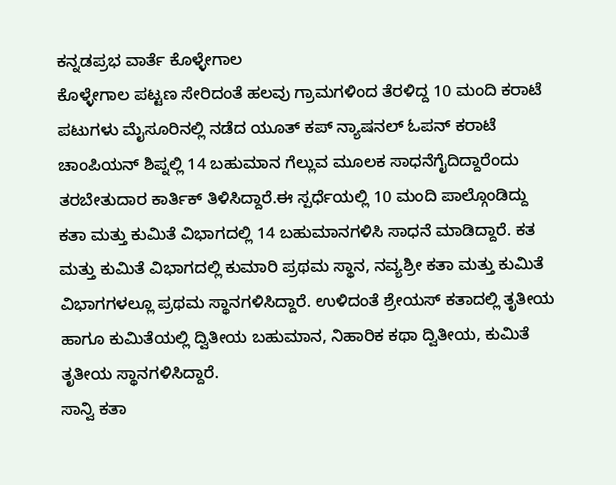ಕನ್ನಡಪ್ರಭ ವಾರ್ತೆ ಕೊಳ್ಳೇಗಾಲ
ಕೊಳ್ಳೇಗಾಲ ಪಟ್ಟಣ ಸೇರಿದಂತೆ ಹಲವು ಗ್ರಾಮಗಳಿಂದ ತೆರಳಿದ್ದ 10 ಮಂದಿ ಕರಾಟೆ ಪಟುಗಳು ಮೈಸೂರಿನಲ್ಲಿ ನಡೆದ ಯೂತ್ ಕಪ್ ನ್ಯಾಷನಲ್ ಓಪನ್ ಕರಾಟೆ ಚಾಂಪಿಯನ್ ಶಿಪ್ನಲ್ಲಿ 14 ಬಹುಮಾನ ಗೆಲ್ಲುವ ಮೂಲಕ ಸಾಧನೆಗೈದಿದ್ದಾರೆಂದು ತರಬೇತುದಾರ ಕಾರ್ತಿಕ್ ತಿಳಿಸಿದ್ದಾರೆ.ಈ ಸ್ಪರ್ಧೆಯಲ್ಲಿ 10 ಮಂದಿ ಪಾಲ್ಗೊಂಡಿದ್ದು ಕತಾ ಮತ್ತು ಕುಮಿತೆ ವಿಭಾಗದಲ್ಲಿ 14 ಬಹುಮಾನಗಳಿಸಿ ಸಾಧನೆ ಮಾಡಿದ್ದಾರೆ. ಕತ ಮತ್ತು ಕುಮಿತೆ ವಿಭಾಗದಲ್ಲಿ ಕುಮಾರಿ ಪ್ರಥಮ ಸ್ಥಾನ, ನವ್ಯಶ್ರೀ ಕತಾ ಮತ್ತು ಕುಮಿತೆ ವಿಭಾಗಗಳಲ್ಲೂ ಪ್ರಥಮ ಸ್ಥಾನಗಳಿಸಿದ್ದಾರೆ. ಉಳಿದಂತೆ ಶ್ರೇಯಸ್ ಕತಾದಲ್ಲಿ ತೃತೀಯ ಹಾಗೂ ಕುಮಿತೆಯಲ್ಲಿ ದ್ವಿತೀಯ ಬಹುಮಾನ, ನಿಹಾರಿಕ ಕಥಾ ದ್ವಿತೀಯ, ಕುಮಿತೆ ತೃತೀಯ ಸ್ಥಾನಗಳಿಸಿದ್ದಾರೆ.
ಸಾನ್ವಿ ಕತಾ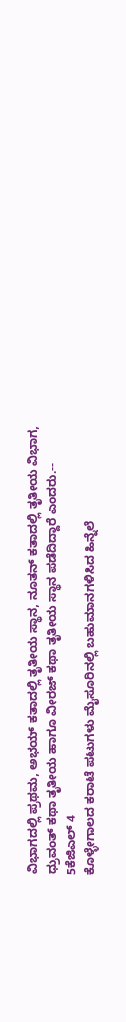ವಿಭಾಗದಲ್ಲಿ ಪ್ರಥಮ, ಅಭಯ್ ಕತಾದಲ್ಲಿ ತೃತೀಯ ಸ್ಥಾನ, ನೂತನ್ ಕತಾದಲ್ಲಿ ತೃತೀಯ ವಿಭಾಗ, ಧ್ರುವಂತ್ ಕಥಾ ತೃತೀಯ ಹಾಗೂ ವೀರಜ್ ಕಥಾ ತೃತೀಯ ಸ್ಥಾನ ಪಡೆದಿದ್ದಾರೆ ಎಂದರು.--
5ಕೆಜಿಎಲ್ 4
ಕೊಳ್ಳೇಗಾಲದ ಕರಾಟೆ ಪಟುಗಳು ಮೈಸೂರಿನಲ್ಲಿ ಬಹುಮಾನಗಳಿಸಿದ ಹಿನ್ನೆಲೆ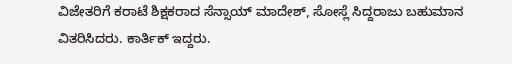ವಿಜೇತರಿಗೆ ಕರಾಟೆ ಶಿಕ್ಷಕರಾದ ಸೆನ್ಸಾಯ್ ಮಾದೇಶ್, ಸೋಸ್ಲೆ ಸಿದ್ದರಾಜು ಬಹುಮಾನ ವಿತರಿಸಿದರು. ಕಾರ್ತಿಕ್ ಇದ್ದರು.